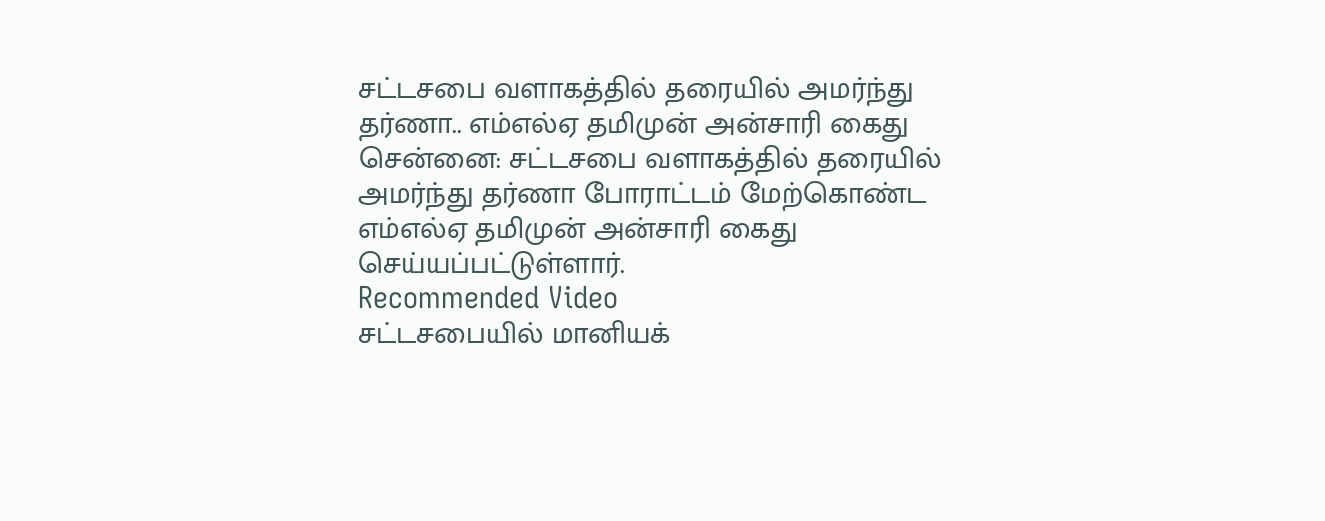சட்டசபை வளாகத்தில் தரையில் அமர்ந்து தர்ணா.. எம்எல்ஏ தமிமுன் அன்சாரி கைது
சென்னை: சட்டசபை வளாகத்தில் தரையில் அமர்ந்து தர்ணா போராட்டம் மேற்கொண்ட எம்எல்ஏ தமிமுன் அன்சாரி கைது செய்யப்பட்டுள்ளார்.
Recommended Video
சட்டசபையில் மானியக்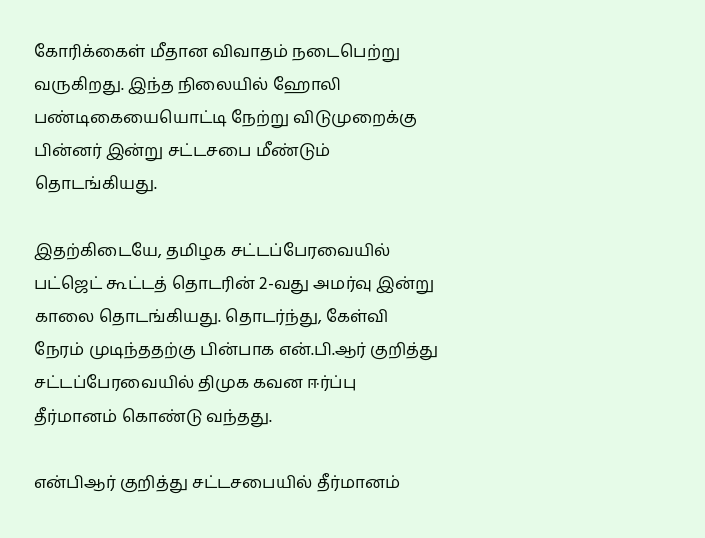கோரிக்கைள் மீதான விவாதம் நடைபெற்று வருகிறது. இந்த நிலையில் ஹோலி பண்டிகையையொட்டி நேற்று விடுமுறைக்கு பின்னர் இன்று சட்டசபை மீண்டும் தொடங்கியது.

இதற்கிடையே, தமிழக சட்டப்பேரவையில் பட்ஜெட் கூட்டத் தொடரின் 2-வது அமர்வு இன்று காலை தொடங்கியது. தொடர்ந்து, கேள்வி நேரம் முடிந்ததற்கு பின்பாக என்.பி.ஆர் குறித்து சட்டப்பேரவையில் திமுக கவன ஈர்ப்பு தீர்மானம் கொண்டு வந்தது.

என்பிஆர் குறித்து சட்டசபையில் தீர்மானம்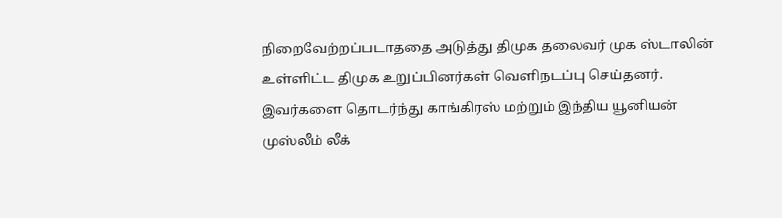நிறைவேற்றப்படாததை அடுத்து திமுக தலைவர் முக ஸ்டாலின் உள்ளிட்ட திமுக உறுப்பினர்கள் வெளிநடப்பு செய்தனர். இவர்களை தொடர்ந்து காங்கிரஸ் மற்றும் இந்திய யூனியன் முஸ்லீம் லீக்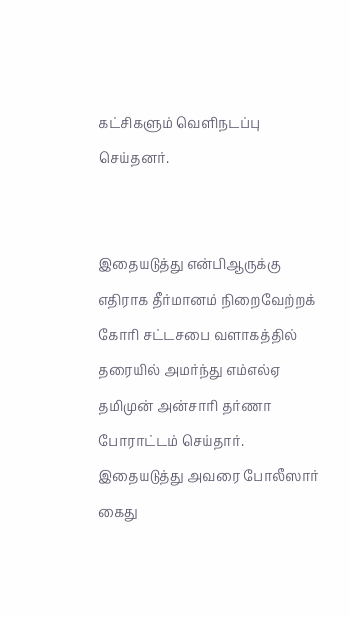கட்சிகளும் வெளிநடப்பு செய்தனர்.


இதையடுத்து என்பிஆருக்கு எதிராக தீர்மானம் நிறைவேற்றக் கோரி சட்டசபை வளாகத்தில் தரையில் அமர்ந்து எம்எல்ஏ தமிமுன் அன்சாரி தர்ணா போராட்டம் செய்தார். இதையடுத்து அவரை போலீஸார் கைது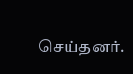செய்தனர்.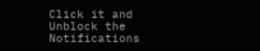Click it and Unblock the Notifications